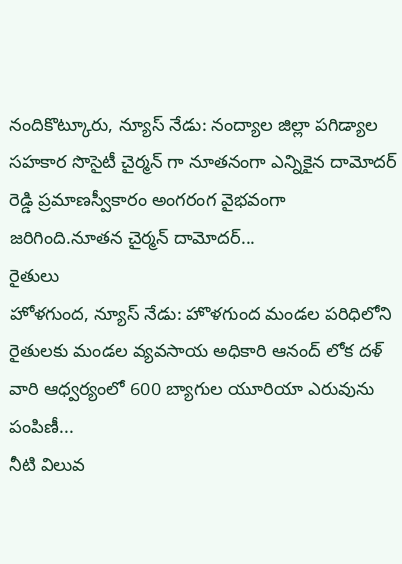నందికొట్కూరు, న్యూస్ నేడు: నంద్యాల జిల్లా పగిడ్యాల సహకార సొసైటీ చైర్మన్ గా నూతనంగా ఎన్నికైన దామోదర్ రెడ్డి ప్రమాణస్వీకారం అంగరంగ వైభవంగా జరిగింది.నూతన చైర్మన్ దామోదర్...
రైతులు
హోళగుంద, న్యూస్ నేడు: హొళగుంద మండల పరిధిలోని రైతులకు మండల వ్యవసాయ అధికారి ఆనంద్ లోక దళ్ వారి ఆధ్వర్యంలో 600 బ్యాగుల యూరియా ఎరువును పంపిణీ...
నీటి విలువ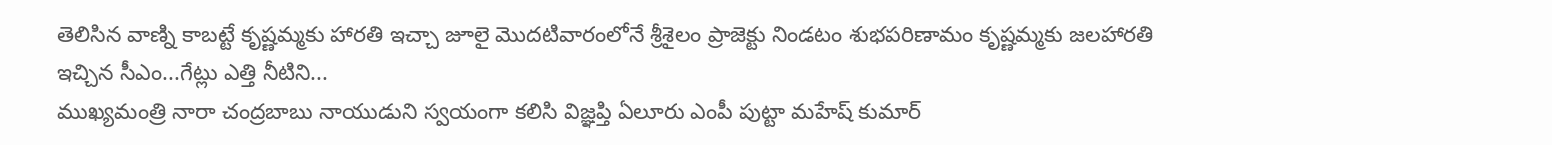తెలిసిన వాణ్ని కాబట్టే కృష్ణమ్మకు హారతి ఇచ్చా జూలై మొదటివారంలోనే శ్రీశైలం ప్రాజెక్టు నిండటం శుభపరిణామం కృష్ణమ్మకు జలహారతి ఇచ్చిన సీఎం...గేట్లు ఎత్తి నీటిని...
ముఖ్యమంత్రి నారా చంద్రబాబు నాయుడుని స్వయంగా కలిసి విజ్ఞప్తి ఏలూరు ఎంపీ పుట్టా మహేష్ కుమార్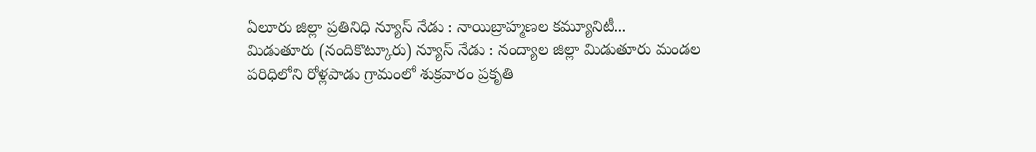ఏలూరు జిల్లా ప్రతినిధి న్యూస్ నేడు : నాయిబ్రాహ్మణల కమ్యూనిటీ...
మిడుతూరు (నందికొట్కూరు) న్యూస్ నేడు : నంద్యాల జిల్లా మిడుతూరు మండల పరిధిలోని రోళ్లపాడు గ్రామంలో శుక్రవారం ప్రకృతి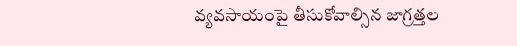వ్యవసాయంపై తీసుకోవాల్సిన జాగ్రత్తల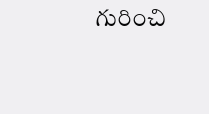గురించి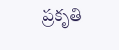ప్రకృతి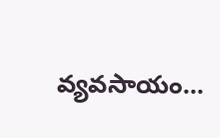వ్యవసాయం...